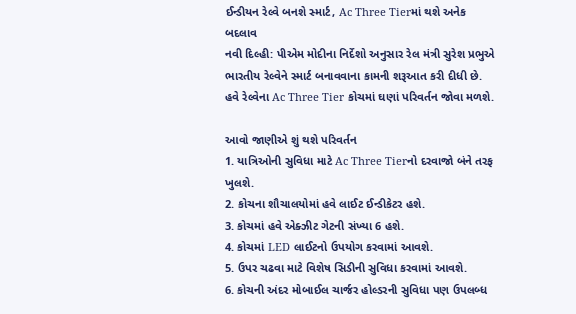ઈન્ડીયન રેલ્વે બનશે સ્માર્ટ, Ac Three Tierમાં થશે અનેક બદલાવ
નવી દિલ્હી: પીએમ મોદીના નિર્દેશો અનુસાર રેલ મંત્રી સુરેશ પ્રભુએ ભારતીય રેલ્વેને સ્માર્ટ બનાવવાના કામની શરૂઆત કરી દીધી છે. હવે રેલ્વેના Ac Three Tier કોચમાં ઘણાં પરિવર્તન જોવા મળશે.

આવો જાણીએ શું થશે પરિવર્તન
1. યાત્રિઓની સુવિધા માટે Ac Three Tierનો દરવાજો બંને તરફ ખુલશે.
2. કોચના શૌચાલયોમાં હવે લાઈટ ઈન્ડીકેટર હશે.
3. કોચમાં હવે એક્ઝીટ ગેટની સંખ્યા 6 હશે.
4. કોચમાં LED લાઈટનો ઉપયોગ કરવામાં આવશે.
5. ઉપર ચઢવા માટે વિશેષ સિડીની સુવિધા કરવામાં આવશે.
6. કોચની અંદર મોબાઈલ ચાર્જર હોલ્ડરની સુવિધા પણ ઉપલબ્ધ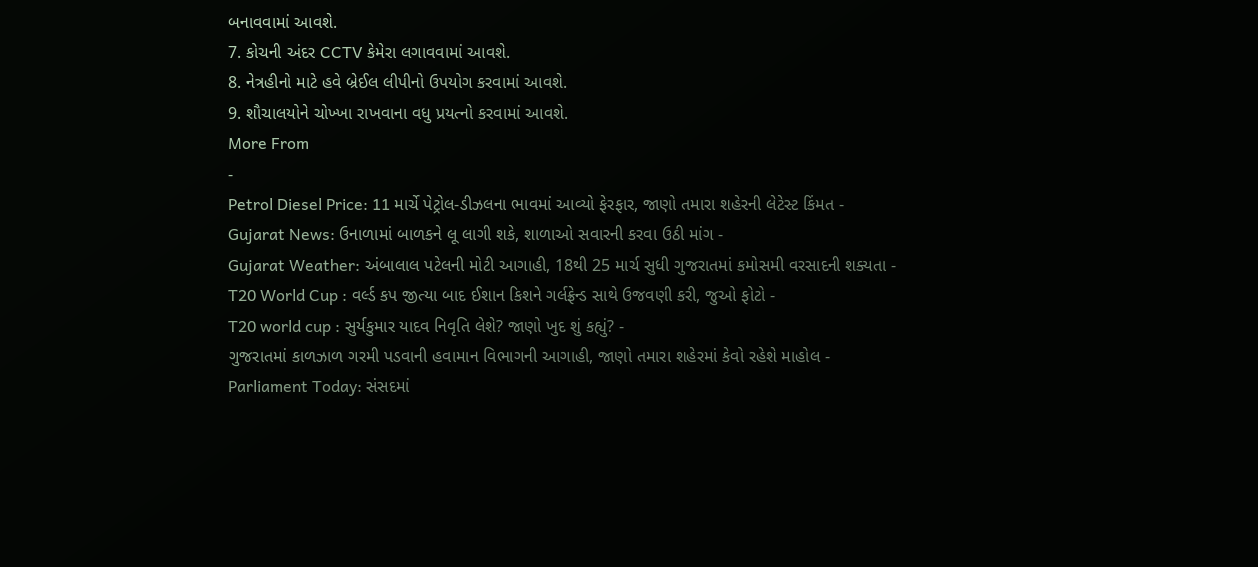બનાવવામાં આવશે.
7. કોચની અંદર CCTV કેમેરા લગાવવામાં આવશે.
8. નેત્રહીનો માટે હવે બ્રેઈલ લીપીનો ઉપયોગ કરવામાં આવશે.
9. શૌચાલયોને ચોખ્ખા રાખવાના વધુ પ્રયત્નો કરવામાં આવશે.
More From
-
Petrol Diesel Price: 11 માર્ચે પેટ્રોલ-ડીઝલના ભાવમાં આવ્યો ફેરફાર, જાણો તમારા શહેરની લેટેસ્ટ કિંમત -
Gujarat News: ઉનાળામાં બાળકને લૂ લાગી શકે, શાળાઓ સવારની કરવા ઉઠી માંગ -
Gujarat Weather: અંબાલાલ પટેલની મોટી આગાહી, 18થી 25 માર્ચ સુધી ગુજરાતમાં કમોસમી વરસાદની શક્યતા -
T20 World Cup : વર્લ્ડ કપ જીત્યા બાદ ઈશાન કિશને ગર્લફ્રેન્ડ સાથે ઉજવણી કરી, જુઓ ફોટો -
T20 world cup : સુર્યકુમાર યાદવ નિવૃતિ લેશે? જાણો ખુદ શું કહ્યું? -
ગુજરાતમાં કાળઝાળ ગરમી પડવાની હવામાન વિભાગની આગાહી, જાણો તમારા શહેરમાં કેવો રહેશે માહોલ -
Parliament Today: સંસદમાં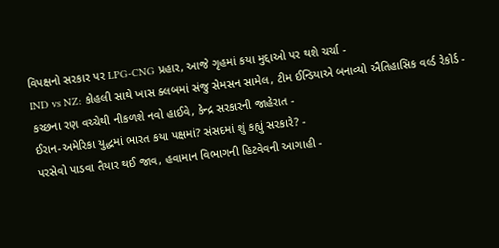વિપક્ષનો સરકાર પર LPG-CNG પ્રહાર, આજે ગૃહમાં કયા મુદ્દાઓ પર થશે ચર્ચા -
IND vs NZ: કોહલી સાથે ખાસ ક્લબમાં સંજુ સેમસન સામેલ, ટીમ ઈન્ડિયાએ બનાવ્યો ઐતિહાસિક વર્લ્ડ રેકોર્ડ -
કચ્છના રણ વચ્ચેથી નીકળશે નવો હાઈવે, કેન્દ્ર સરકારની જાહેરાત -
ઈરાન-અમેરિકા યુદ્ધમાં ભારત કયા પક્ષમાં? સંસદમાં શું કહ્યું સરકારે? -
પરસેવો પાડવા તૈયાર થઈ જાવ, હવામાન વિભાગની હિટવેવની આગાહી -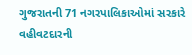ગુજરાતની 71 નગરપાલિકાઓમાં સરકારે વહીવટદારની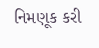નિમણૂક કરી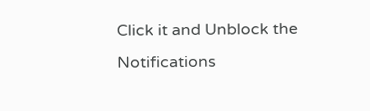Click it and Unblock the Notifications